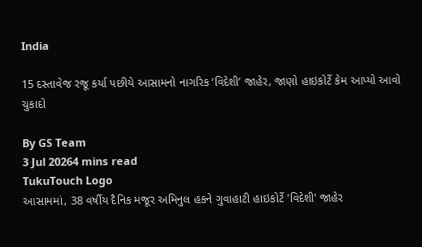India

15 દસ્તાવેજ રજૂ કર્યા પછીયે આસામનો નાગરિક ‘વિદેશી’ જાહેર, જાણો હાઇકોર્ટે કેમ આપ્યો આવો ચુકાદો

By GS Team
3 Jul 20264 mins read
TukuTouch Logo
આસામમાં, 38 વર્ષીય દૈનિક મજૂર અમિનુલ હકને ગુવાહાટી હાઇકોર્ટે 'વિદેશી' જાહેર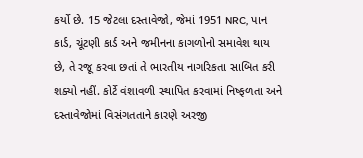કર્યો છે. 15 જેટલા દસ્તાવેજો, જેમાં 1951 NRC, પાન કાર્ડ, ચૂંટણી કાર્ડ અને જમીનના કાગળોનો સમાવેશ થાય છે, તે રજૂ કરવા છતાં તે ભારતીય નાગરિકતા સાબિત કરી શક્યો નહીં. કોર્ટે વંશાવળી સ્થાપિત કરવામાં નિષ્ફળતા અને દસ્તાવેજોમાં વિસંગતતાને કારણે અરજી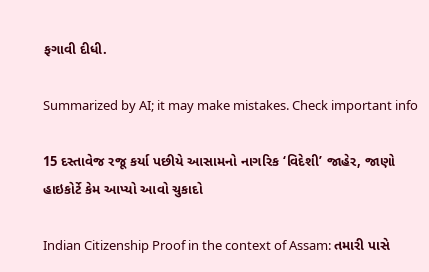ફગાવી દીધી.

Summarized by AI; it may make mistakes. Check important info

15 દસ્તાવેજ રજૂ કર્યા પછીયે આસામનો નાગરિક ‘વિદેશી’ જાહેર, જાણો હાઇકોર્ટે કેમ આપ્યો આવો ચુકાદો

Indian Citizenship Proof in the context of Assam: તમારી પાસે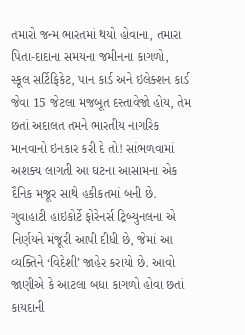તમારો જન્મ ભારતમાં થયો હોવાના, તમારા પિતા-દાદાના સમયના જમીનના કાગળો, સ્કૂલ સર્ટિફિકેટ, પાન કાર્ડ અને ઇલેક્શન કાર્ડ જેવા 15 જેટલા મજબૂત દસ્તાવેજો હોય, તેમ છતાં અદાલત તમને ભારતીય નાગરિક માનવાનો ઇનકાર કરી દે તો! સાંભળવામાં અશક્ય લાગતી આ ઘટના આસામના એક દૈનિક મજૂર સાથે હકીકતમાં બની છે. ગુવાહાટી હાઇકોર્ટે ફોરેનર્સ ટ્રિબ્યુનલના એ નિર્ણયને મંજૂરી આપી દીધી છે, જેમાં આ વ્યક્તિને ‘વિદેશી’ જાહેર કરાયો છે. આવો જાણીએ કે આટલા બધા કાગળો હોવા છતાં કાયદાની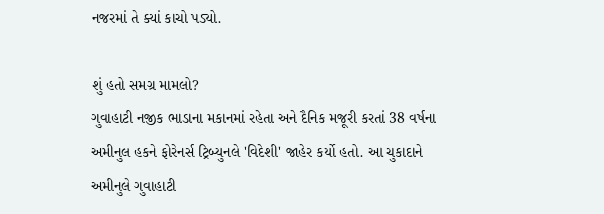નજરમાં તે ક્યાં કાચો પડ્યો.

શું હતો સમગ્ર મામલો?
ગુવાહાટી નજીક ભાડાના મકાનમાં રહેતા અને દૈનિક મજૂરી કરતાં 38 વર્ષના અમીનુલ હકને ફોરેનર્સ ટ્રિબ્યુનલે 'વિદેશી' જાહેર કર્યો હતો. આ ચુકાદાને અમીનુલે ગુવાહાટી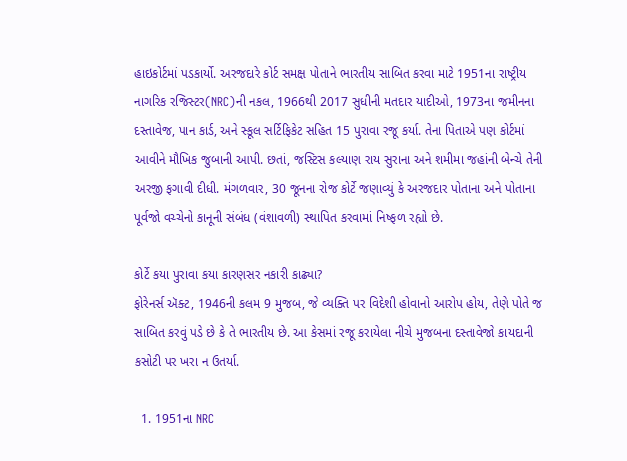હાઇકોર્ટમાં પડકાર્યો. અરજદારે કોર્ટ સમક્ષ પોતાને ભારતીય સાબિત કરવા માટે 1951ના રાષ્ટ્રીય નાગરિક રજિસ્ટર(NRC)ની નકલ, 1966થી 2017 સુધીની મતદાર યાદીઓ, 1973ના જમીનના દસ્તાવેજ, પાન કાર્ડ, અને સ્કૂલ સર્ટિફિકેટ સહિત 15 પુરાવા રજૂ કર્યા. તેના પિતાએ પણ કોર્ટમાં આવીને મૌખિક જુબાની આપી. છતાં, જસ્ટિસ કલ્યાણ રાય સુરાના અને શમીમા જહાંની બેન્ચે તેની અરજી ફગાવી દીધી. મંગળવાર, 30 જૂનના રોજ કોર્ટે જણાવ્યું કે અરજદાર પોતાના અને પોતાના પૂર્વજો વચ્ચેનો કાનૂની સંબંધ (વંશાવળી) સ્થાપિત કરવામાં નિષ્ફળ રહ્યો છે.

કોર્ટે કયા પુરાવા કયા કારણસર નકારી કાઢ્યા?
ફોરેનર્સ ઍક્ટ, 1946ની કલમ 9 મુજબ, જે વ્યક્તિ પર વિદેશી હોવાનો આરોપ હોય, તેણે પોતે જ સાબિત કરવું પડે છે કે તે ભારતીય છે. આ કેસમાં રજૂ કરાયેલા નીચે મુજબના દસ્તાવેજો કાયદાની કસોટી પર ખરા ન ઉતર્યા.

  1. 1951ના NRC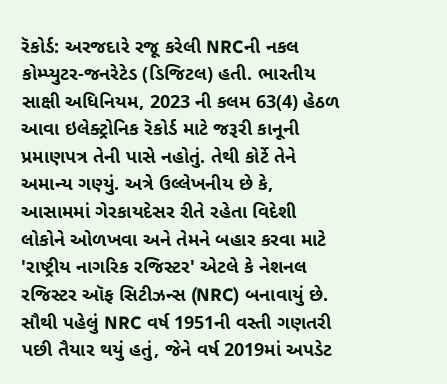રૅકોર્ડ: અરજદારે રજૂ કરેલી NRCની નકલ કોમ્પ્યુટર-જનરેટેડ (ડિજિટલ) હતી. ભારતીય સાક્ષી અધિનિયમ, 2023 ની કલમ 63(4) હેઠળ આવા ઇલેક્ટ્રોનિક રૅકોર્ડ માટે જરૂરી કાનૂની પ્રમાણપત્ર તેની પાસે નહોતું. તેથી કોર્ટે તેને અમાન્ય ગણ્યું. અત્રે ઉલ્લેખનીય છે કે, આસામમાં ગેરકાયદેસર રીતે રહેતા વિદેશી લોકોને ઓળખવા અને તેમને બહાર કરવા માટે 'રાષ્ટ્રીય નાગરિક રજિસ્ટર' એટલે કે નેશનલ રજિસ્ટર ઑફ સિટીઝન્સ (NRC) બનાવાયું છે. સૌથી પહેલું NRC વર્ષ 1951ની વસ્તી ગણતરી પછી તૈયાર થયું હતું, જેને વર્ષ 2019માં અપડેટ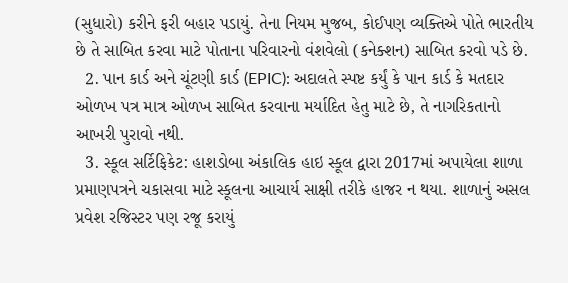(સુધારો) કરીને ફરી બહાર પડાયું. તેના નિયમ મુજબ, કોઈપણ વ્યક્તિએ પોતે ભારતીય છે તે સાબિત કરવા માટે પોતાના પરિવારનો વંશવેલો (કનેક્શન) સાબિત કરવો પડે છે.
  2. પાન કાર્ડ અને ચૂંટણી કાર્ડ (EPIC): અદાલતે સ્પષ્ટ કર્યું કે પાન કાર્ડ કે મતદાર ઓળખ પત્ર માત્ર ઓળખ સાબિત કરવાના મર્યાદિત હેતુ માટે છે, તે નાગરિકતાનો આખરી પુરાવો નથી.
  3. સ્કૂલ સર્ટિફિકેટ: હાશડોબા અંકાલિક હાઇ સ્કૂલ દ્વારા 2017માં અપાયેલા શાળા પ્રમાણપત્રને ચકાસવા માટે સ્કૂલના આચાર્ય સાક્ષી તરીકે હાજર ન થયા. શાળાનું અસલ પ્રવેશ રજિસ્ટર પણ રજૂ કરાયું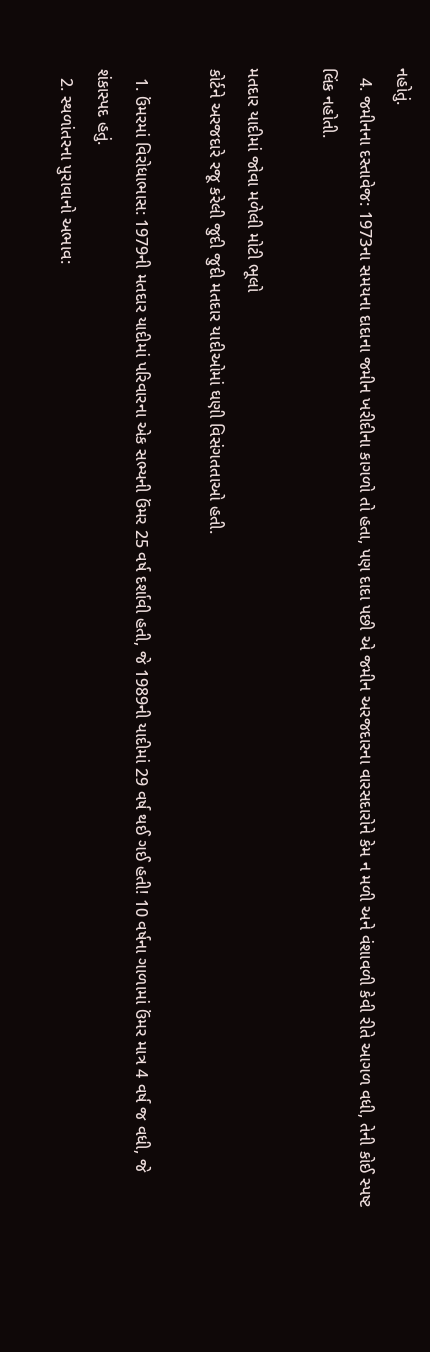નહોતું.
  4. જમીનના દસ્તાવેજ: 1973ના સમયના દાદાના જમીન ખરીદીના કાગળો તો હતા, પણ દાદા પછી એ જમીન અરજદારના વારસદારોને કેમ ન મળી અને વંશાવળી કેવી રીતે આગળ વધી, તેની કોઈ સ્પષ્ટ લિંક નહોતી.

મતદાર યાદીમાં જોવા મળેલી મોટી ભૂલો
કોર્ટને અરજદારે રજૂ કરેલી જુદી જુદી મતદાર યાદીઓમાં ઘણી વિસંગતતાઓ હતી.

  1. ઉંમરમાં વિરોધાભાસ: 1979ની મતદાર યાદીમાં પરિવારના એક સભ્યની ઉંમર 25 વર્ષ દર્શાવી હતી, જે 1989ની યાદીમાં 29 વર્ષ થઈ ગઈ હતી! 10 વર્ષના ગાળામાં ઉંમર માત્ર 4 વર્ષ જ વધી, જે શંકાસ્પદ હતું.
  2. સ્થળાંતરના પુરાવાનો અભાવ: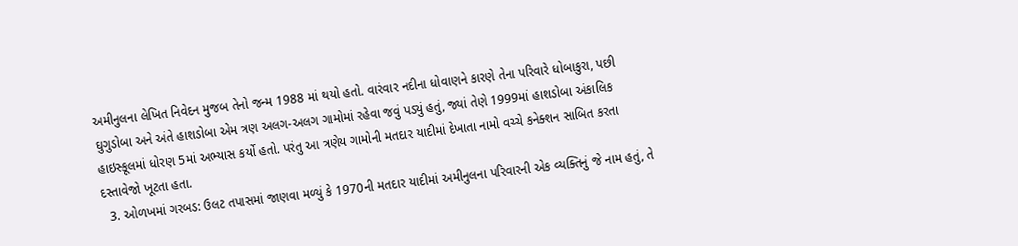અમીનુલના લેખિત નિવેદન મુજબ તેનો જન્મ 1988 માં થયો હતો. વારંવાર નદીના ધોવાણને કારણે તેના પરિવારે ધોબાકુરા, પછી ઘુગુડોબા અને અંતે હાશડોબા એમ ત્રણ અલગ-અલગ ગામોમાં રહેવા જવું પડ્યું હતું, જ્યાં તેણે 1999માં હાશડોબા અંકાલિક હાઇસ્કૂલમાં ધોરણ 5માં અભ્યાસ કર્યો હતો. પરંતુ આ ત્રણેય ગામોની મતદાર યાદીમાં દેખાતા નામો વચ્ચે કનેક્શન સાબિત કરતા દસ્તાવેજો ખૂટતા હતા.
  3. ઓળખમાં ગરબડ: ઉલટ તપાસમાં જાણવા મળ્યું કે 1970ની મતદાર યાદીમાં અમીનુલના પરિવારની એક વ્યક્તિનું જે નામ હતું, તે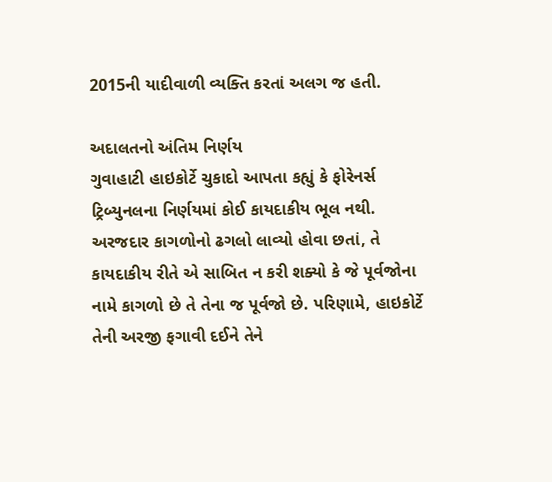2015ની યાદીવાળી વ્યક્તિ કરતાં અલગ જ હતી.

અદાલતનો અંતિમ નિર્ણય
ગુવાહાટી હાઇકોર્ટે ચુકાદો આપતા કહ્યું કે ફોરેનર્સ ટ્રિબ્યુનલના નિર્ણયમાં કોઈ કાયદાકીય ભૂલ નથી. અરજદાર કાગળોનો ઢગલો લાવ્યો હોવા છતાં, તે કાયદાકીય રીતે એ સાબિત ન કરી શક્યો કે જે પૂર્વજોના નામે કાગળો છે તે તેના જ પૂર્વજો છે. પરિણામે, હાઇકોર્ટે તેની અરજી ફગાવી દઈને તેને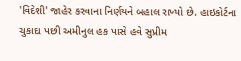'વિદેશી' જાહેર કરવાના નિર્ણયને બહાલ રાખ્યો છે. હાઇકોર્ટના ચુકાદા પછી અમીનુલ હક પાસે હવે સુપ્રીમ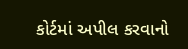કોર્ટમાં અપીલ કરવાનો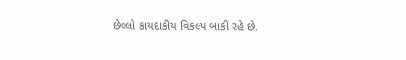છેલ્લો કાયદાકીય વિકલ્પ બાકી રહે છે.